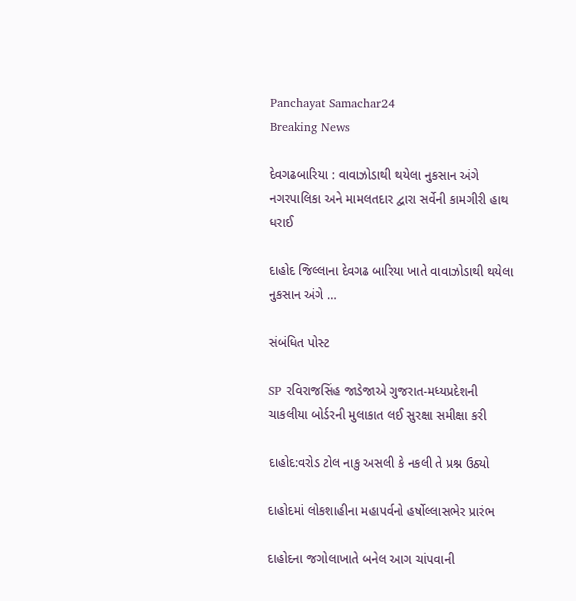Panchayat Samachar24
Breaking News

દેવગઢબારિયા : વાવાઝોડાથી થયેલા નુકસાન અંગે નગરપાલિકા અને મામલતદાર દ્વારા સર્વેની કામગીરી હાથ ધરાઈ

દાહોદ જિલ્લાના દેવગઢ બારિયા ખાતે વાવાઝોડાથી થયેલા નુકસાન અંગે …

સંબંધિત પોસ્ટ

SP રવિરાજસિંહ જાડેજાએ ગુજરાત-મધ્યપ્રદેશની ચાકલીયા બોર્ડરની મુલાકાત લઈ સુરક્ષા સમીક્ષા કરી

દાહોદ:વરોડ ટોલ નાકુ અસલી કે નકલી તે પ્રશ્ન ઉઠ્યો

દાહોદમાં લોકશાહીના મહાપર્વનો હર્ષોલ્લાસભેર પ્રારંભ

દાહોદના જગોલાખાતે બનેલ આગ ચાંપવાની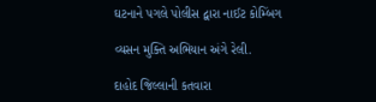ઘટનાને પગલે પોલીસ દ્વારા નાઈટ કોમ્બિંગ

વ્યસન મુક્તિ અભિયાન અંગે રેલી.

દાહોદ જિલ્લાની કતવારા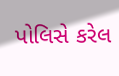પોલિસે કરેલ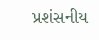પ્રશંસનીય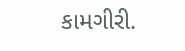કામગીરી.